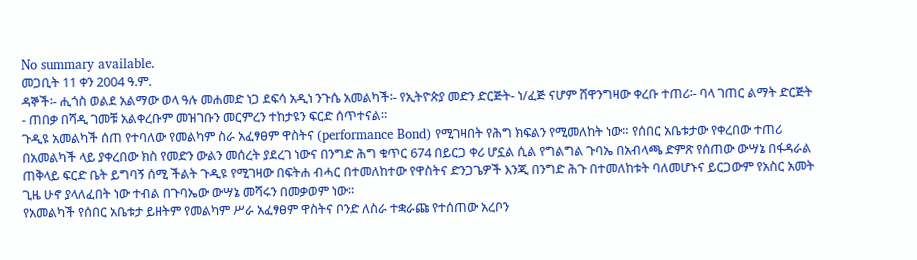No summary available.
መጋቢት 11 ቀን 2004 ዓ.ም.
ዳኞች፡- ሒጎስ ወልደ አልማው ወላ ዓሉ መሐመድ ነጋ ደፍሳ አዲነ ንጉሴ አመልካች፡- የኢትዮጵያ መድን ድርጅት- ነ/ፈጅ ናሆም ሸዋንግዛው ቀረቡ ተጠሪ፡- ባላ ገጠር ልማት ድርጅት - ጠበቃ በሻዲ ገመቹ አልቀረቡም መዝገቡን መርምረን ተከታዩን ፍርድ ሰጥተናል።
ጉዲዩ አመልካች ሰጠ የተባለው የመልካም ስራ አፈፃፀም ዋስትና (performance Bond) የሚገዛበት የሕግ ክፍልን የሚመለከት ነው። የሰበር አቤቱታው የቀረበው ተጠሪ በአመልካች ላይ ያቀረበው ክስ የመድን ውልን መሰረት ያደረገ ነውና በንግድ ሕግ ቁጥር 674 በይርጋ ቀሪ ሆኗል ሲል የግልግል ጉባኤ በአብላጫ ድምጽ የሰጠው ውሣኔ በፋዳራል ጠቅላይ ፍርድ ቤት ይግባኝ ሰሚ ችልት ጉዲዩ የሚገዛው በፍትሐ ብሓር በተመለከተው የዋስትና ድንጋጌዎች እንጂ በንግድ ሕጉ በተመለከቱት ባለመሆኑና ይርጋውም የአስር አመት ጊዜ ሁኖ ያላለፈበት ነው ተብል በጉባኤው ውሣኔ መሻሩን በመቃወም ነው።
የአመልካች የሰበር አቤቱታ ይዘትም የመልካም ሥራ አፈፃፀም ዋስትና ቦንድ ለስራ ተቋራጩ የተሰጠው አረቦን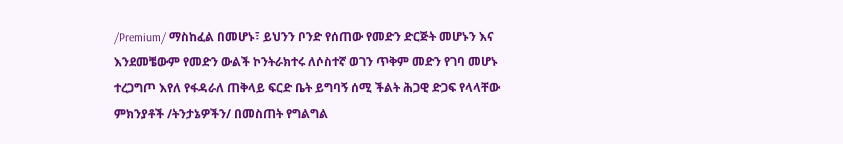/Premium/ ማስከፈል በመሆኑ፣ ይህንን ቦንድ የሰጠው የመድን ድርጅት መሆኑን እና እንደመቼውም የመድን ውልች ኮንትራክተሩ ለሶስተኛ ወገን ጥቅም መድን የገባ መሆኑ ተረጋግጦ እየለ የፋዳራለ ጠቅላይ ፍርድ ቤት ይግባኝ ሰሚ ችልት ሕጋዊ ድጋፍ የላላቸው ምክንያቶች /ትንታኔዎችን/ በመስጠት የግልግል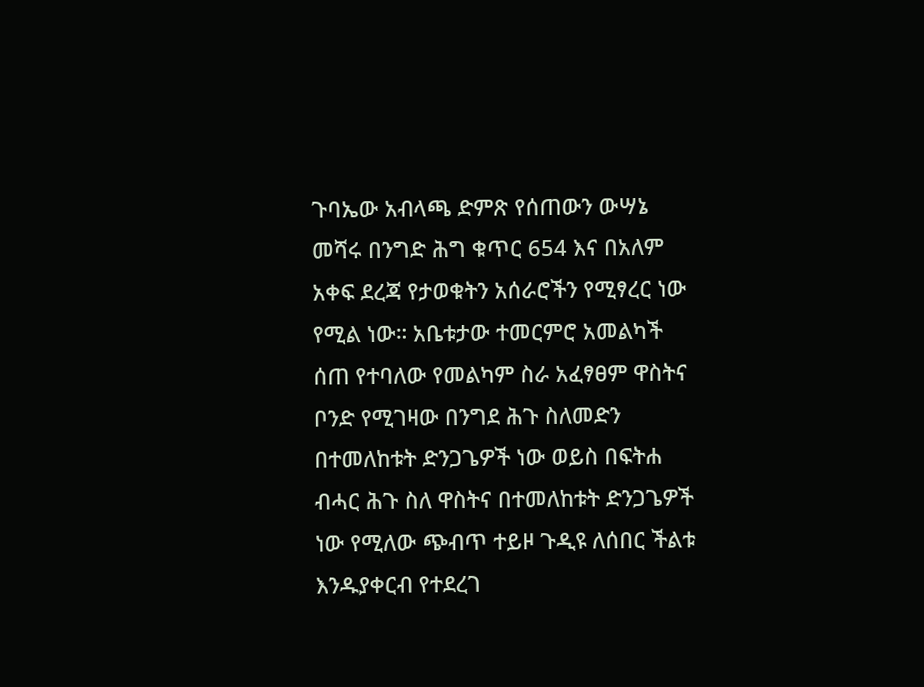ጉባኤው አብላጫ ድምጽ የሰጠውን ውሣኔ መሻሩ በንግድ ሕግ ቁጥር 654 እና በአለም አቀፍ ደረጃ የታወቁትን አሰራሮችን የሚፃረር ነው የሚል ነው። አቤቱታው ተመርምሮ አመልካች ሰጠ የተባለው የመልካም ስራ አፈፃፀም ዋስትና ቦንድ የሚገዛው በንግደ ሕጉ ስለመድን በተመለከቱት ድንጋጌዎች ነው ወይስ በፍትሐ ብሓር ሕጉ ስለ ዋስትና በተመለከቱት ድንጋጌዎች ነው የሚለው ጭብጥ ተይዞ ጉዲዩ ለሰበር ችልቱ እንዱያቀርብ የተደረገ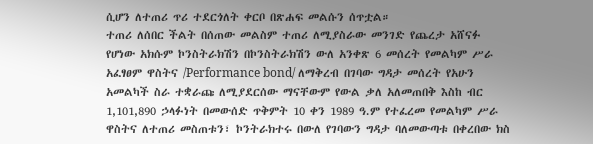ሲሆን ለተጠሪ ጥሪ ተደርጎለት ቀርቦ በጽሐፍ መልሱን ሰጥቷል።
ተጠሪ ለሰበር ችልት በሰጠው መልስም ተጠሪ ለሚያስራው መንገድ የጨረታ አሸናፉ የሆነው አክሱም ኮንስትራክሽን በኮንስትራክሽን ውለ አንቀጽ 6 መሰረት የመልካም ሥራ አፈፃፀም ዋስትና /Performance bond/ ለማቅረብ በገባው ግዳታ መሰረት የአሁን አመልካች ስራ ተቋራጩ ለሚያደርሰው ማናቸውም የውል ቃለ አለመጠበቅ እስከ ብር 1,101,890 ኃላፉነት በመውሰድ ጥቅምት 10 ቀን 1989 ዓ.ም የተፈረመ የመልካም ሥራ ዋስትና ለተጠሪ መስጠቱን፣ ኮንትራክተሩ በውለ የገባውን ግዳታ ባለመውጣቱ በቀረበው ክስ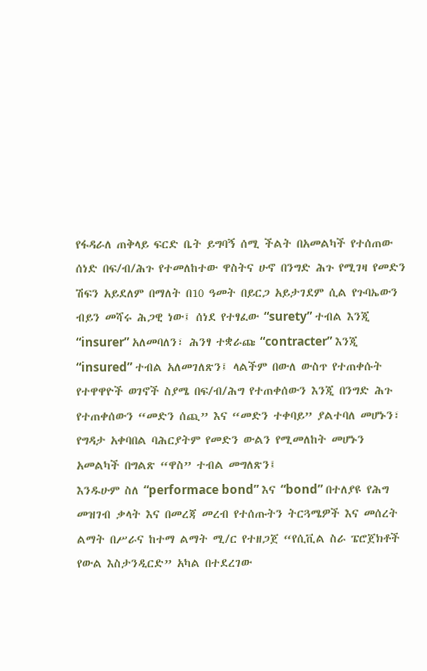የፋዳራለ ጠቅላይ ፍርድ ቤት ይግባኝ ሰሚ ችልት በአመልካች የተሰጠው ሰነድ በፍ/ብ/ሕጉ የተመለከተው ዋስትና ሁኖ በንግድ ሕጉ የሚገዛ የመድን ሽፍን አይደለም በማለት በ10 ዓመት በይርጋ አይታገደም ሲል የጉባኤውን ብይን መሻሩ ሕጋዊ ነው፤ ሰነደ የተፃፈው “surety” ተብል እንጂ “insurer” አለመባለን፣ ሕንፃ ተቋራጩ “contracter” እንጂ “insured” ተብል አለመገለጽን፤ ላልችም በውለ ውስጥ የተጠቀሱት የተዋዋዮች ወገኖች ስያሜ በፍ/ብ/ሕግ የተጠቀሰውን እንጂ በንግድ ሕጉ የተጠቀሰውን “መድን ሰጪ” እና “መድን ተቀባይ” ያልተባለ መሆኑን፣ የግዳታ አቀባበል ባሕርያትም የመድን ውልን የሚመለከት መሆኑን አመልካች በግልጽ “ዋስ” ተብል መግለጽን፤
እንዱሁም ስለ “performace bond” እና “bond” በተለያዩ የሕግ መዝገብ ቃላት እና በመረጃ መረብ የተሰጡትን ትርጓሜዎች እና መሰረት ልማት በሥራና ከተማ ልማት ሚ/ር የተዘጋጀ “የሲቪል ስራ ፔሮጀክቶች የውል እስታንዲርድ” አካል በተደረገው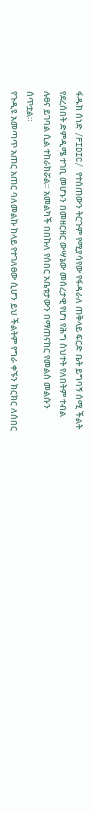ፋዱክ ሰነድ /FIDIC/ የተሰጠውን ትርጉም የሚያሳየው የፋዳራለ ጠቅላይ ፍርድ ቤት ይግባኝ ሰሚ ችልት የደረሰበት ድምዲሜ ተገቢ መሆኑን በመዘርዘር ውሣኔው መሰረታዊ የሆነ የሕግ ስህተት የለበትም ተብል ሉፀና ይገባል ሲል ተከራክሯል። አመልካች በበኩለ የሰበር አቤቱታውን በማጠናከር የመልስ መልሱን ሰጥቷል።
የጉዲዩ አመጣጥ አጠር አጠር ባለመልኩ ከላይ የተገለፀው ሲሆን ይህ ችልትም የግራ ቀኙን ክርክር ለሰበር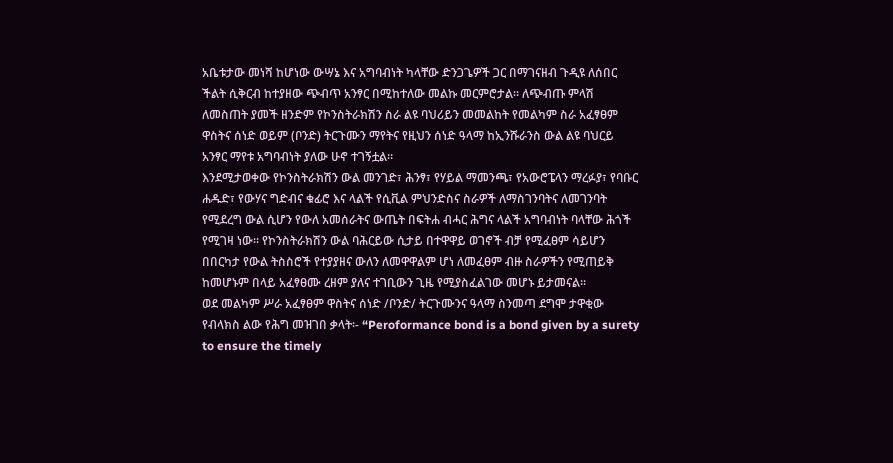አቤቱታው መነሻ ከሆነው ውሣኔ እና አግባብነት ካላቸው ድንጋጌዎች ጋር በማገናዘብ ጉዲዩ ለሰበር ችልት ሲቅርብ ከተያዘው ጭብጥ አንፃር በሚከተለው መልኩ መርምሮታል። ለጭብጡ ምላሽ ለመስጠት ያመች ዘንድም የኮንስትራክሽን ስራ ልዩ ባህሪይን መመልከት የመልካም ስራ አፈፃፀም ዋስትና ሰነድ ወይም (ቦንድ) ትርጉሙን ማየትና የዚህን ሰነድ ዓላማ ከኢንሹራንስ ውል ልዩ ባህርይ አንፃር ማየቱ አግባብነት ያለው ሁኖ ተገኝቷል።
እንደሚታወቀው የኮንስትራክሽን ውል መንገድ፣ ሕንፃ፣ የሃይል ማመንጫ፣ የአውሮፔላን ማረፉያ፣ የባቡር ሐዱድ፣ የውሃና ግድብና ቁፊሮ እና ላልች የሲቪል ምህንድስና ስራዎች ለማስገንባትና ለመገንባት የሚደረግ ውል ሲሆን የውለ አመሰራትና ውጤት በፍትሐ ብሓር ሕግና ላልች አግባብነት ባላቸው ሕጎች የሚገዛ ነው። የኮንስትራክሽን ውል ባሕርይው ሲታይ በተዋዋይ ወገኖች ብቻ የሚፈፀም ሳይሆን በበርካታ የውል ትስስሮች የተያያዘና ውለን ለመዋዋልም ሆነ ለመፈፀም ብዙ ስራዎችን የሚጠይቅ ከመሆኑም በላይ አፈፃፀሙ ረዘም ያለና ተገቢውን ጊዜ የሚያስፈልገው መሆኑ ይታመናል።
ወደ መልካም ሥራ አፈፃፀም ዋስትና ሰነድ /ቦንድ/ ትርጉሙንና ዓላማ ስንመጣ ደግሞ ታዋቂው የብላክስ ልው የሕግ መዝገበ ቃላት፡- “Peroformance bond is a bond given by a surety to ensure the timely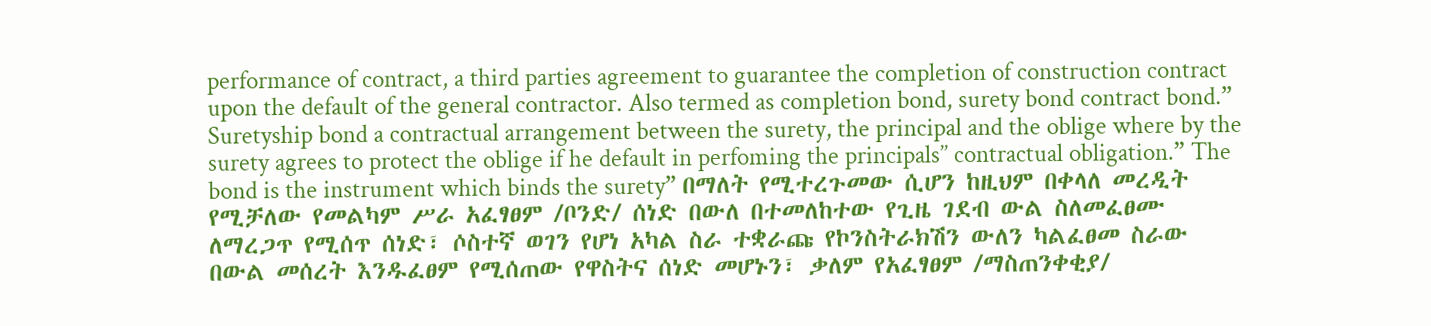performance of contract, a third parties agreement to guarantee the completion of construction contract upon the default of the general contractor. Also termed as completion bond, surety bond contract bond.” Suretyship bond a contractual arrangement between the surety, the principal and the oblige where by the surety agrees to protect the oblige if he default in perfoming the principals’’ contractual obligation.” The bond is the instrument which binds the surety” በማለት የሚተረጉመው ሲሆን ከዚህም በቀላለ መረዲት የሚቻለው የመልካም ሥራ አፈፃፀም /ቦንድ/ ሰነድ በውለ በተመለከተው የጊዜ ገደብ ውል ስለመፈፀሙ ለማረጋጥ የሚሰጥ ሰነድ፣ ሶስተኛ ወገን የሆነ አካል ስራ ተቋራጩ የኮንስትራክሽን ውለን ካልፈፀመ ስራው በውል መሰረት እንዱፈፀም የሚሰጠው የዋስትና ሰነድ መሆኑን፣ ቃለም የአፈፃፀም /ማስጠንቀቂያ/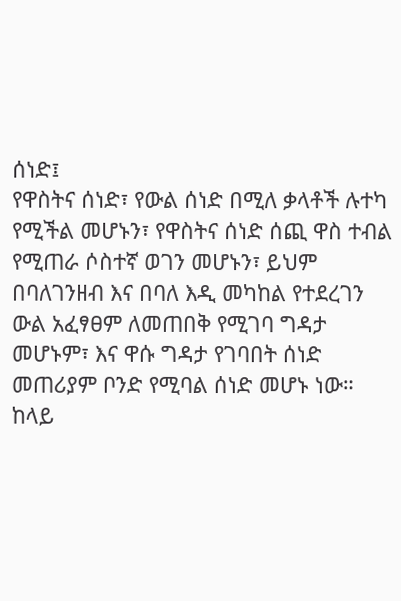ሰነድ፤
የዋስትና ሰነድ፣ የውል ሰነድ በሚለ ቃላቶች ሉተካ የሚችል መሆኑን፣ የዋስትና ሰነድ ሰጪ ዋስ ተብል የሚጠራ ሶስተኛ ወገን መሆኑን፣ ይህም በባለገንዘብ እና በባለ እዲ መካከል የተደረገን ውል አፈፃፀም ለመጠበቅ የሚገባ ግዳታ መሆኑም፣ እና ዋሱ ግዳታ የገባበት ሰነድ መጠሪያም ቦንድ የሚባል ሰነድ መሆኑ ነው። ከላይ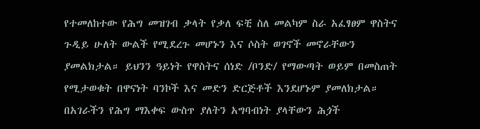የተመለከተው የሕግ መዝገብ ቃላት የቃለ ፍቺ ስለ መልካም ስራ አፈፃፀም ዋስትና ጉዲይ ሁለት ውልች የሚደረጉ መሆኑን እና ሶስት ወገኖች መኖራቸውን ያመልክታል። ይህንን ዓይነት የዋስትና ሰነድ /ቦንድ/ የማውጣት ወይም በመስጠት የሚታወቁት በዋናነት ባንኮች እና መድን ድርጅቶች እንደሆኑም ያመለክታል።
በአገራችን የሕግ ማእቀፍ ውስጥ ያለትን አግባብነት ያላቸውን ሕጏች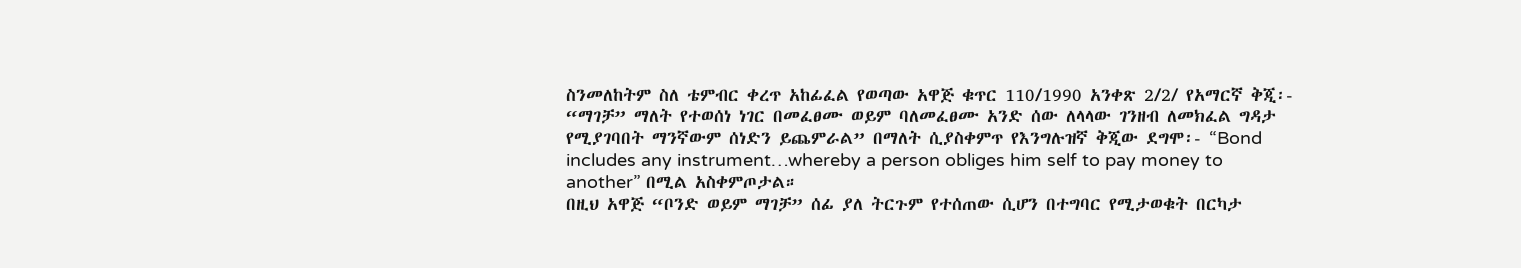ስንመለከትም ስለ ቴምብር ቀረጥ አከፊፈል የወጣው አዋጅ ቁጥር 110/1990 አንቀጽ 2/2/ የአማርኛ ቅጂ፡- “ማገቻ” ማለት የተወሰነ ነገር በመፈፀሙ ወይም ባለመፈፀሙ አንድ ሰው ለላላው ገንዘብ ለመክፈል ግዳታ የሚያገባበት ማንኛውም ሰነድን ይጨምራል” በማለት ሲያስቀምጥ የእንግሉዝኛ ቅጂው ደግሞ፡- “Bond includes any instrument…whereby a person obliges him self to pay money to another” በሚል አስቀምጦታል።
በዚህ አዋጅ “ቦንድ ወይም ማገቻ” ሰፊ ያለ ትርጉም የተሰጠው ሲሆን በተግባር የሚታወቁት በርካታ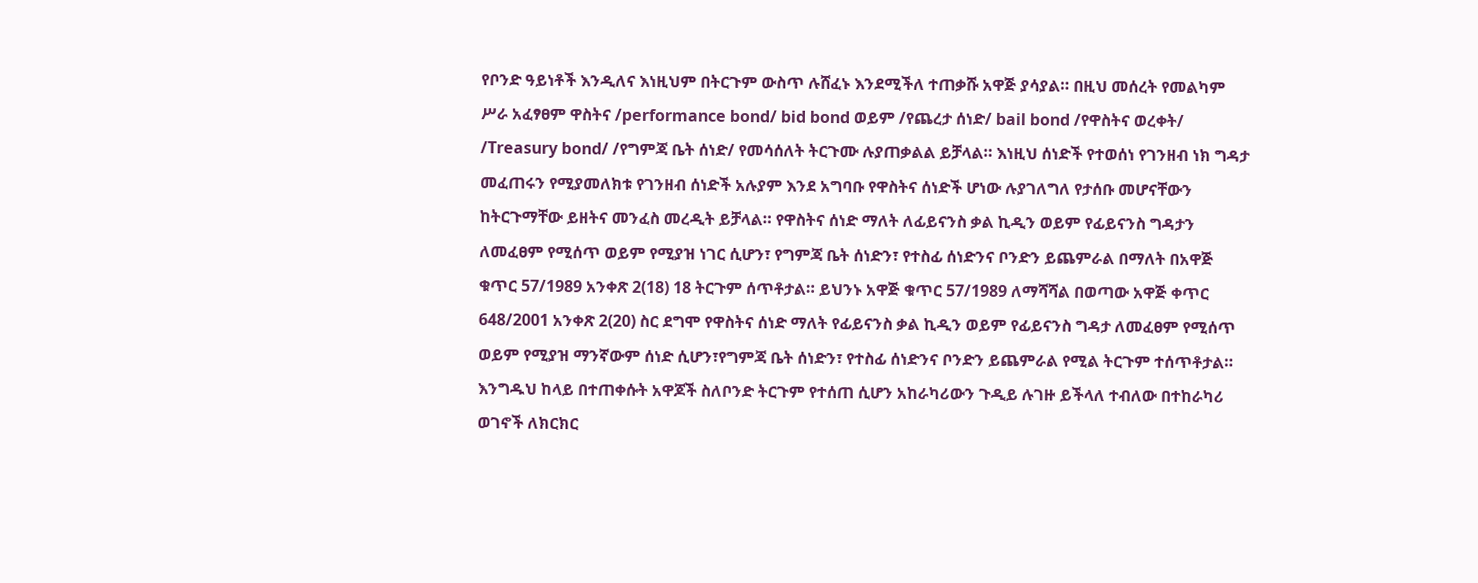የቦንድ ዓይነቶች እንዲለና እነዚህም በትርጉም ውስጥ ሉሸፈኑ እንደሚችለ ተጠቃሹ አዋጅ ያሳያል። በዚህ መሰረት የመልካም ሥራ አፈፃፀም ዋስትና /performance bond/ bid bond ወይም /የጨረታ ሰነድ/ bail bond /የዋስትና ወረቀት/ /Treasury bond/ /የግምጃ ቤት ሰነድ/ የመሳሰለት ትርጉሙ ሉያጠቃልል ይቻላል። እነዚህ ሰነድች የተወሰነ የገንዘብ ነክ ግዳታ መፈጠሩን የሚያመለክቱ የገንዘብ ሰነድች አሉያም እንደ አግባቡ የዋስትና ሰነድች ሆነው ሉያገለግለ የታሰቡ መሆናቸውን ከትርጉማቸው ይዘትና መንፈስ መረዲት ይቻላል። የዋስትና ሰነድ ማለት ለፊይናንስ ቃል ኪዲን ወይም የፊይናንስ ግዳታን ለመፈፀም የሚሰጥ ወይም የሚያዝ ነገር ሲሆን፣ የግምጃ ቤት ሰነድን፣ የተስፊ ሰነድንና ቦንድን ይጨምራል በማለት በአዋጅ ቁጥር 57/1989 አንቀጽ 2(18) 18 ትርጉም ሰጥቶታል። ይህንኑ አዋጅ ቁጥር 57/1989 ለማሻሻል በወጣው አዋጅ ቀጥር 648/2001 አንቀጽ 2(20) ስር ደግሞ የዋስትና ሰነድ ማለት የፊይናንስ ቃል ኪዲን ወይም የፊይናንስ ግዳታ ለመፈፀም የሚሰጥ ወይም የሚያዝ ማንኛውም ሰነድ ሲሆን፣የግምጃ ቤት ሰነድን፣ የተስፊ ሰነድንና ቦንድን ይጨምራል የሚል ትርጉም ተሰጥቶታል።
እንግዱህ ከላይ በተጠቀሱት አዋጆች ስለቦንድ ትርጉም የተሰጠ ሲሆን አከራካሪውን ጉዲይ ሉገዙ ይችላለ ተብለው በተከራካሪ ወገኖች ለክርክር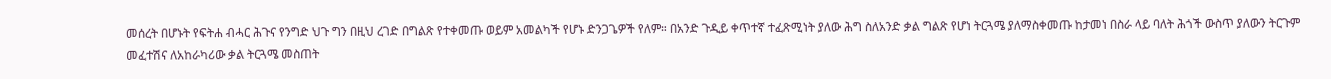መሰረት በሆኑት የፍትሐ ብሓር ሕጉና የንግድ ህጉ ግን በዚህ ረገድ በግልጽ የተቀመጡ ወይም አመልካች የሆኑ ድንጋጌዎች የለም። በአንድ ጉዲይ ቀጥተኛ ተፈጽሚነት ያለው ሕግ ስለአንድ ቃል ግልጽ የሆነ ትርጓሜ ያለማስቀመጡ ከታመነ በስራ ላይ ባለት ሕጎች ውስጥ ያለውን ትርጉም መፈተሽና ለአከራካሪው ቃል ትርጓሜ መስጠት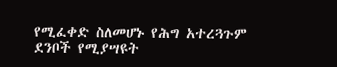የሚፈቀድ ስለመሆኑ የሕግ አተረጓጉም ደንቦች የሚያሣዩት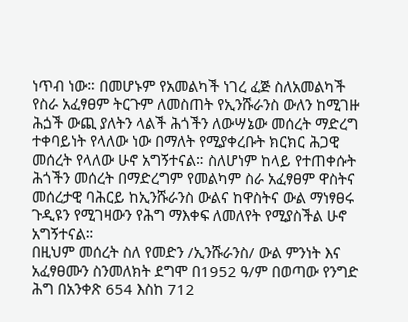ነጥብ ነው። በመሆኑም የአመልካች ነገረ ፈጅ ስለአመልካች የስራ አፈፃፀም ትርጉም ለመስጠት የኢንሹራንስ ውለን ከሚገዙ ሕጏች ውጪ ያለትን ላልች ሕጎችን ለውሣኔው መሰረት ማድረግ ተቀባይነት የላለው ነው በማለት የሚያቀረቡት ክርክር ሕጋዊ መሰረት የላለው ሁኖ አግኝተናል። ስለሆነም ከላይ የተጠቀሱት ሕጎችን መሰረት በማድረግም የመልካም ስራ አፈፃፀም ዋስትና መሰረታዊ ባሕርይ ከኢንሹራንስ ውልና ከዋስትና ውል ማነፃፀሩ ጉዲዩን የሚገዛውን የሕግ ማእቀፍ ለመለየት የሚያስችል ሁኖ አግኝተናል።
በዚህም መሰረት ስለ የመድን /ኢንሹራንስ/ ውል ምንነት እና አፈፃፀሙን ስንመለክት ደግሞ በ1952 ዓ/ም በወጣው የንግድ ሕግ በአንቀጽ 654 እስከ 712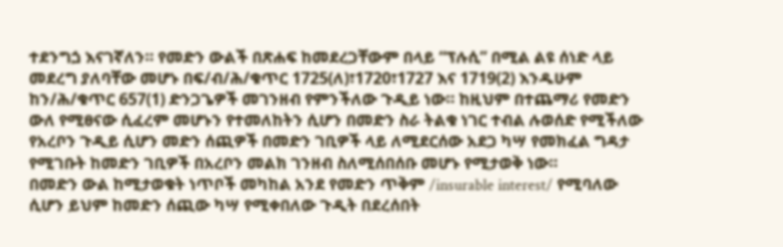ተደንግጏ እናገኛለን። የመድን ውልች በጽሐፍ ከመደረጋቸውም በላይ “ፕሉሲ” በሚል ልዩ ሰነድ ላይ መደረግ ያለባቸው መሆኑ በፍ/ብ/ሕ/ቁጥር 1725(ለ)፣1720፣1727 እና 1719(2) እንዱሁም ከን/ሕ/ቁጥር 657(1) ድንጋጌዎች መገንዘብ የምንችለው ጉዲይ ነው። ከዚህም በተጨማሪ የመድን ውለ የሚፀናው ሲፈረም መሆኑን የተመለከትን ሲሆን በመድን ስራ ትልቁ ነገር ተብል ሉወሰድ የሚችለው የአረቦን ጉዲይ ሲሆን መድን ሰጪዎች በመድን ገቢዎች ላይ ለሚደርሰው አደጋ ካሣ የመክፈል ግዳታ የሚገቡት ከመድን ገቢዎች በአረቦን መልክ ገንዘብ ስለሚሰበሰቡ መሆኑ የሚታወቅ ነው።
በመድን ውል ከሚታወቁት ነጥቦች መካከል አንደ የመድን ጥቅም /insurable interest/ የሚባለው ሲሆን ይህም ከመድን ሰጪው ካሣ የሚቀበለው ጉዲት በደረሰበት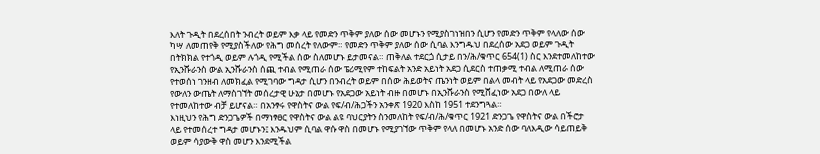እለት ጉዲት በደረሰበት ንብረት ወይም እቃ ላይ የመድን ጥቅም ያለው ሰው መሆኑን የሚያስገነዝበን ሲሆን የመድን ጥቅም የላለው ሰው ካሣ ለመጠየቅ የሚያስችለው የሕግ መሰረት የለውም። የመድን ጥቅም ያለው ሰው ሲባል እንግዱህ በደረሰው አደጋ ወይም ጉዲት በትክክል የተጎዲ ወይም ሉጎዲ የሚችል ሰው ስለመሆኑ ይታመናል። ጠቅለል ተደርጏ ሲታይ በን/ሕ/ቁጥር 654(1) ስር እንደተመለከተው የኢንሹራንስ ውል ኢንሹራንስ ሰጪ ተብል የሚጠራ ሰው ፔሪሚየም ተከፍልት አንድ አይነት አደጋ ሲደርስ ተጠቃሚ ተብል ለሚጠራ ሰው የተወሰነ ገንዘብ ለመክፈል የሚገባው ግዳታ ሲሆን በንብረት ወይም በሰው ሕይወትና ጤንነት ወይም በልላ መብት ላይ የአደጋው መድረስ የውለን ውጤት ለማስገኘት መሰረታዊ ሁኔታ በመሆኑ የአደጋው አይነት ብዙ በመሆኑ በኢንሹራንስ የሚሸፈነው አደጋ በውለ ላይ የተመለከተው ብቻ ይሆናል። በአንፃሩ የዋስትና ውል የፍ/ብ/ሕጋችን አንቀጽ 1920 እስከ 1951 ተደንግጓል።
እነዚህን የሕግ ድንጋጌዎች በማነፃፀር የዋስትና ውል ልዩ ባህርያትን ስንመለከት የፍ/ብ/ሕ/ቁጥር 1921 ድንጋጌ የዋስትና ውል በችሮታ ላይ የተመሰረተ ግዳታ መሆኑን፤ እንዱህም ሲባል ዋሱ ዋስ በመሆኑ የሚያገኘው ጥቅም የላለ በመሆኑ አንድ ሰው ባለእዲው ሳይጠይቅ ወይም ሳያውቅ ዋስ መሆን እንደሚችል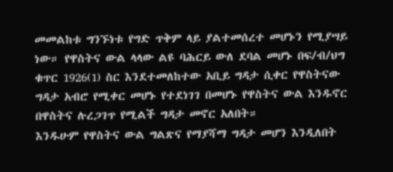መመልከቱ ግንኙነቱ የግድ ጥቅም ላይ ያልተመሰረተ መሆኑን የሚያሣይ ነው። የዋስትና ውል ላላው ልዩ ባሕርይ ውለ ደባል መሆኑ በፍ/ብ/ህግ ቁጥር 1926(1) ስር እንደተመለከተው አቢይ ግዳታ ሲቀር የዋስትናው ግዳታ አብሮ የሚቀር መሆኑ የተደነገገ በመሆኑ የዋስትና ውል እንዱኖር በዋስትና ሉረጋገጥ የሚልች ግዳታ መኖር አለበት።
እንዱሁም የዋስትና ውል ግልጽና የማያሻማ ግዳታ መሆን እንዲለበት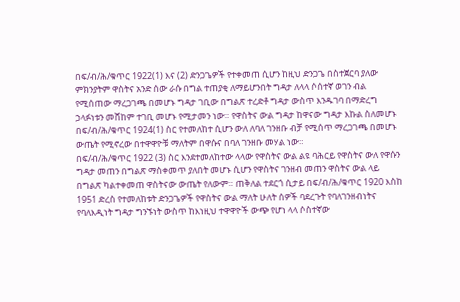በፍ/ብ/ሕ/ቁጥር 1922(1) እና (2) ድንጋጌዎች የተቀመጠ ሲሆን ከዚህ ድንጋጌ በስተጀርባ ያለው ምክንያትም ዋስትና አንድ ሰው ራሱ በግል ተጠያቂ ለማይሆንበት ግዳታ ለላላ ሶሰተኛ ወገን ብል የሚሰጠው ማረጋገጫ በመሆኑ ግዳታ ገቢው በግልጽ ተረድቶ ግዳታ ውስጥ እንዱገባ በማድረግ ኃላፉነቱን መሸከም ተገቢ መሆኑ የሚታመን ነው። የዋስትና ውል ግዳታ ከዋናው ግዳታ እኩል ስለመሆኑ በፍ/ብ/ሕ/ቁጥር 1924(1) ስር የተመለከተ ሲሆን ውለ ለባለ ገንዘቡ ብቻ የሚሰጥ ማረጋገጫ በመሆኑ ውጤት የሚኖረው በተዋዋዮቹ ማለትም በዋሱና በባለ ገንዘቡ መሃል ነው።
በፍ/ብ/ሕ/ቁጥር 1922 (3) ስር እንደተመለከተው ላላው የዋስትና ውል ልዩ ባሕርይ የዋስትና ውለ የዋሱን ግዳታ መጠን በግልጽ ማስቀመጥ ያለበት መሆኑ ሲሆን የዋስትና ገንዘብ መጠን ዋስትና ውል ላይ በግልጽ ካልተቀመጠ ዋስትናው ውጤት የለውም። ጠቅለል ተደርጎ ሲታይ በፍ/ብ/ሕ/ቁጥር 1920 እስከ 1951 ድረስ የተመለከቱት ድንጋጌዎች የዋስትና ውል ማለት ሁለት ሰዎች ባደረጉት የባለገንዘብነትና የባለእዲነት ግዳታ ግንኙነት ውስጥ ከእነዚህ ተዋዋዮች ውጭ የሆነ ላላ ሶስተኛው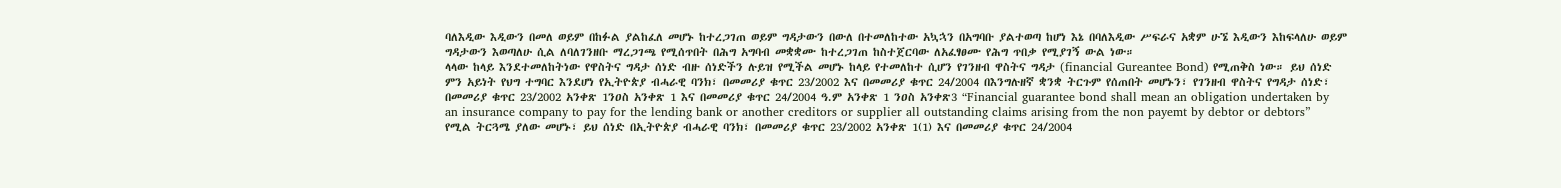ባለእዲው እዲውን በመለ ወይም በከፉል ያልከፈለ መሆኑ ከተረጋገጠ ወይም ግዳታውን በውለ በተመለከተው አኳኋን በአግባቡ ያልተወጣ ከሆነ እኔ በባለእዲው ሥፍራና አቋም ሁኜ እዲውን እከፍላለሁ ወይም ግዳታውን እወጣለሁ ሲል ለባለገንዘቡ ማረጋገጫ የሚሰጥበት በሕግ አግባብ መቋቋሙ ከተረጋገጠ ከስተጀርባው ለአፈፃፀሙ የሕግ ጥበቃ የሚያገኝ ውል ነው።
ላላው ከላይ እንደተመለከትነው የዋስትና ግዳታ ሰነድ ብዙ ሰነድችን ሉይዝ የሚችል መሆኑ ከላይ የተመለከተ ሲሆን የገንዘብ ዋስትና ግዳታ (financial Gureantee Bond) የሚጠቅስ ነው። ይህ ሰነድ ምን አይነት የህግ ተግባር እንደሆነ የኢትዮጵያ ብሓራዊ ባንክ፣ በመመሪያ ቁጥር 23/2002 እና በመመሪያ ቁጥር 24/2004 በእንግሉዘኛ ቋንቋ ትርጉም የሰጠበት መሆኑን፣ የገንዘብ ዋስትና የግዳታ ሰነድ፣ በመመሪያ ቁጥር 23/2002 አንቀጽ 1ንዐስ አንቀጽ 1 እና በመመሪያ ቁጥር 24/2004 ዓ.ም አንቀጽ 1 ንዐስ አንቀጽ3 “Financial guarantee bond shall mean an obligation undertaken by an insurance company to pay for the lending bank or another creditors or supplier all outstanding claims arising from the non payemt by debtor or debtors” የሚል ትርጓሜ ያለው መሆኑ፣ ይህ ሰነድ በኢትዮጵያ ብሓራዊ ባንክ፣ በመመሪያ ቁጥር 23/2002 አንቀጽ 1(1) እና በመመሪያ ቁጥር 24/2004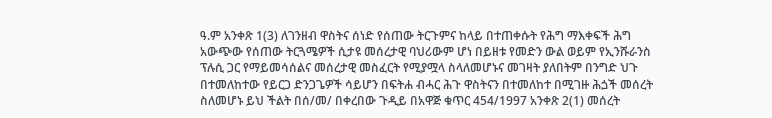ዓ.ም አንቀጽ 1(3) ለገንዘብ ዋስትና ሰነድ የሰጠው ትርጉምና ከላይ በተጠቀሱት የሕግ ማእቀፍች ሕግ አውጭው የሰጠው ትርጓሜዎች ሲታዩ መሰረታዊ ባህሪውም ሆነ በይዘቱ የመድን ውል ወይም የኢንሹራንስ ፕሉሲ ጋር የማይመሳሰልና መሰረታዊ መስፈርት የሚያሟላ ስላለመሆኑና መገዛት ያለበትም በንግድ ህጉ በተመለከተው የይርጋ ድንጋጌዎች ሳይሆን በፍትሐ ብሓር ሕጉ ዋስትናን በተመለከተ በሚገዙ ሕጏች መሰረት ስለመሆኑ ይህ ችልት በሰ/መ/ በቀረበው ጉዲይ በአዋጅ ቁጥር 454/1997 አንቀጽ 2(1) መሰረት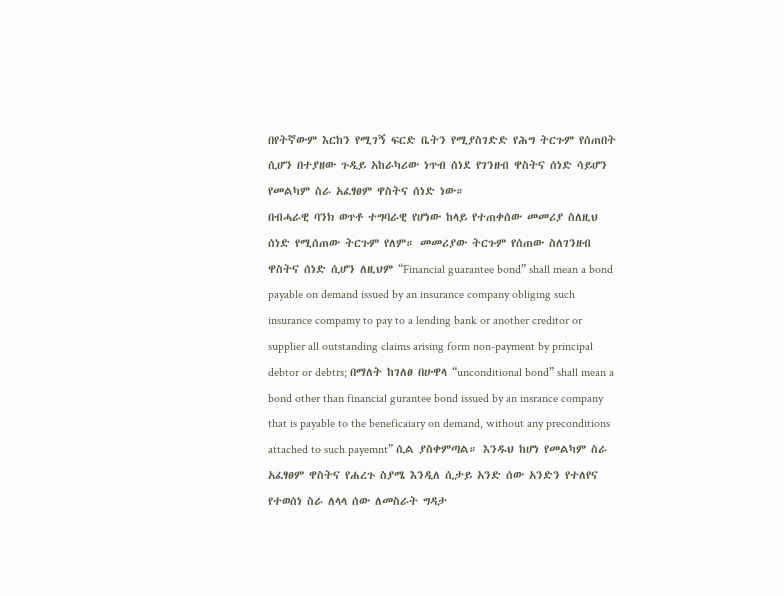በየትኛውም እርከን የሚገኝ ፍርድ ቤትን የሚያስገድድ የሕግ ትርጉም የሰጠበት ሲሆን በተያዘው ጉዲይ አከራካሪው ነጥብ ሰነደ የገንዘብ ዋስትና ሰነድ ሳይሆን የመልካም ስራ አፈፃፀም ዋስትና ሰነድ ነው።
በብሓራዊ ባንክ ወጥቶ ተግባራዊ የሆነው ከላይ የተጠቀሰው መመሪያ ስለዚህ ሰነድ የሚሰጠው ትርጉም የለም። መመሪያው ትርጉም የሰጠው ስለገንዘብ ዋስትና ሰነድ ሲሆን ለዚህም “Financial guarantee bond” shall mean a bond payable on demand issued by an insurance company obliging such insurance compamy to pay to a lending bank or another creditor or supplier all outstanding claims arising form non-payment by principal debtor or debtrs; በማለት ከገለፀ በሁዋላ “unconditional bond” shall mean a bond other than financial gurantee bond issued by an insrance company that is payable to the beneficaiary on demand, without any preconditions attached to such payemnt” ሲል ያስቀምጣል። እንዱህ ከሆነ የመልካም ስራ አፈፃፀም ዋስትና የሐረጉ ስያሜ እንዲለ ሲታይ አንድ ሰው አንድን የተለየና የተወሰነ ስራ ለላላ ሰው ለመስራት ግዳታ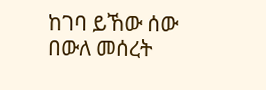ከገባ ይኸው ሰው በውለ መሰረት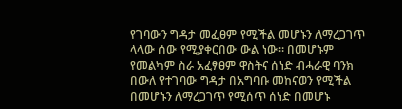የገባውን ግዳታ መፈፀም የሚችል መሆኑን ለማረጋገጥ ላላው ሰው የሚያቀርበው ውል ነው። በመሆኑም የመልካም ስራ አፈፃፀም ዋስትና ሰነድ ብሓራዊ ባንክ በውለ የተገባው ግዳታ በአግባቡ መከናወን የሚችል በመሆኑን ለማረጋገጥ የሚሰጥ ሰነድ በመሆኑ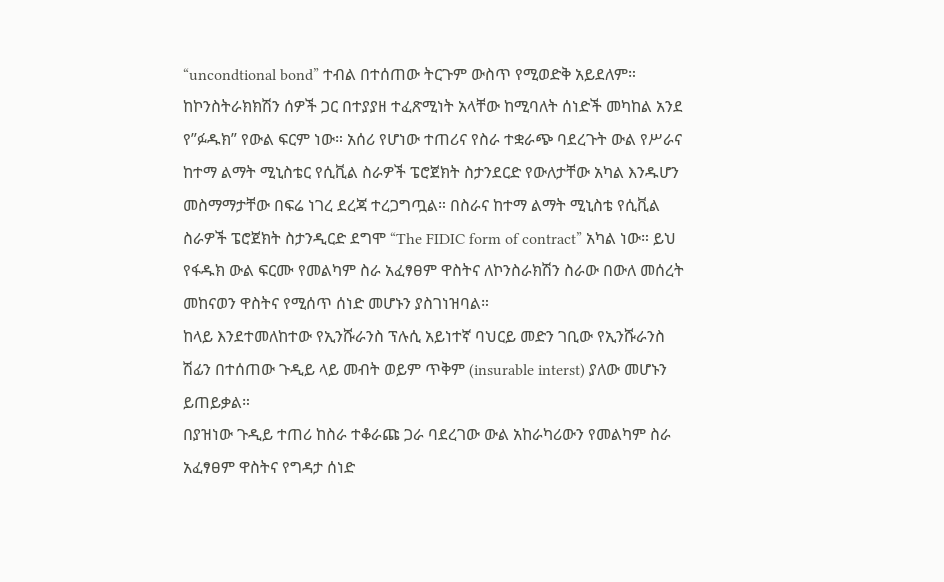“uncondtional bond” ተብል በተሰጠው ትርጉም ውስጥ የሚወድቅ አይደለም።
ከኮንስትራክክሽን ሰዎች ጋር በተያያዘ ተፈጽሚነት አላቸው ከሚባለት ሰነድች መካከል አንደ የ”ፉዱክ” የውል ፍርም ነው። አሰሪ የሆነው ተጠሪና የስራ ተቋራጭ ባደረጉት ውል የሥራና ከተማ ልማት ሚኒስቴር የሲቪል ስራዎች ፔሮጀክት ስታንደርድ የውለታቸው አካል እንዱሆን መስማማታቸው በፍሬ ነገረ ደረጃ ተረጋግጧል። በስራና ከተማ ልማት ሚኒስቴ የሲቪል ስራዎች ፔሮጀክት ስታንዲርድ ደግሞ “The FIDIC form of contract” አካል ነው። ይህ የፋዱክ ውል ፍርሙ የመልካም ስራ አፈፃፀም ዋስትና ለኮንስራክሽን ስራው በውለ መሰረት መከናወን ዋስትና የሚሰጥ ሰነድ መሆኑን ያስገነዝባል።
ከላይ እንደተመለከተው የኢንሹራንስ ፕሉሲ አይነተኛ ባህርይ መድን ገቢው የኢንሹራንስ ሽፊን በተሰጠው ጉዲይ ላይ መብት ወይም ጥቅም (insurable interst) ያለው መሆኑን ይጠይቃል።
በያዝነው ጉዲይ ተጠሪ ከስራ ተቆራጩ ጋራ ባደረገው ውል አከራካሪውን የመልካም ስራ አፈፃፀም ዋስትና የግዳታ ሰነድ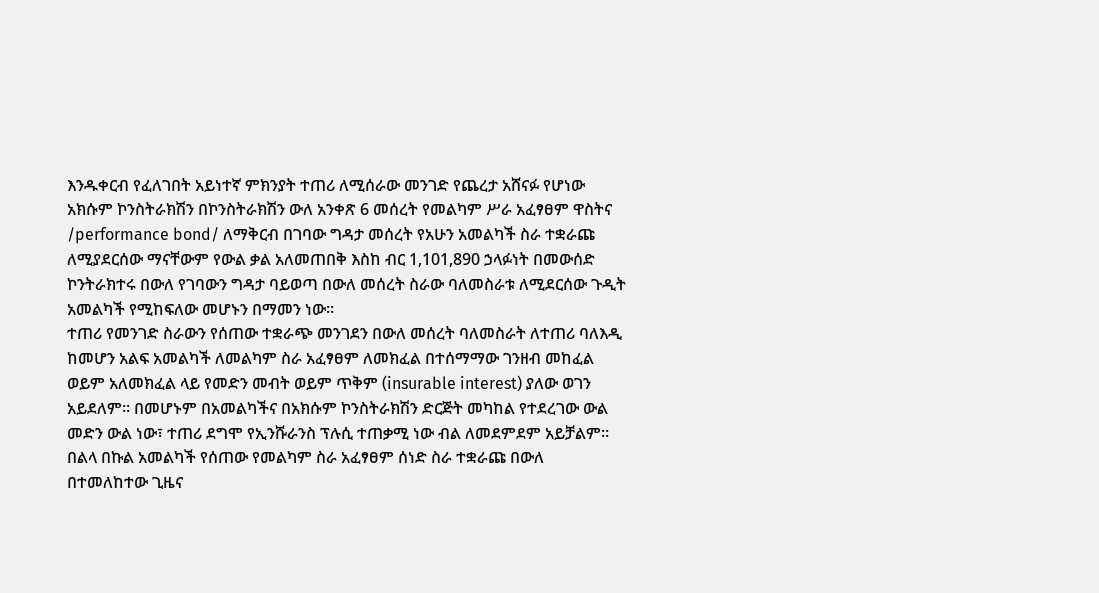እንዱቀርብ የፈለገበት አይነተኛ ምክንያት ተጠሪ ለሚሰራው መንገድ የጨረታ አሸናፉ የሆነው አክሱም ኮንስትራክሽን በኮንስትራክሽን ውለ አንቀጽ 6 መሰረት የመልካም ሥራ አፈፃፀም ዋስትና /performance bond/ ለማቅርብ በገባው ግዳታ መሰረት የአሁን አመልካች ስራ ተቋራጩ ለሚያደርሰው ማናቸውም የውል ቃል አለመጠበቅ እስከ ብር 1,101,890 ኃላፉነት በመውሰድ ኮንትራክተሩ በውለ የገባውን ግዳታ ባይወጣ በውለ መሰረት ስራው ባለመስራቱ ለሚደርሰው ጉዲት አመልካች የሚከፍለው መሆኑን በማመን ነው።
ተጠሪ የመንገድ ስራውን የሰጠው ተቋራጭ መንገደን በውለ መሰረት ባለመስራት ለተጠሪ ባለእዲ ከመሆን አልፍ አመልካች ለመልካም ስራ አፈፃፀም ለመክፈል በተሰማማው ገንዘብ መከፈል ወይም አለመክፈል ላይ የመድን መብት ወይም ጥቅም (insurable interest) ያለው ወገን አይደለም። በመሆኑም በአመልካችና በአክሱም ኮንስትራክሽን ድርጅት መካከል የተደረገው ውል መድን ውል ነው፣ ተጠሪ ደግሞ የኢንሹራንስ ፕሉሲ ተጠቃሚ ነው ብል ለመደምደም አይቻልም። በልላ በኩል አመልካች የሰጠው የመልካም ስራ አፈፃፀም ሰነድ ስራ ተቋራጩ በውለ በተመለከተው ጊዜና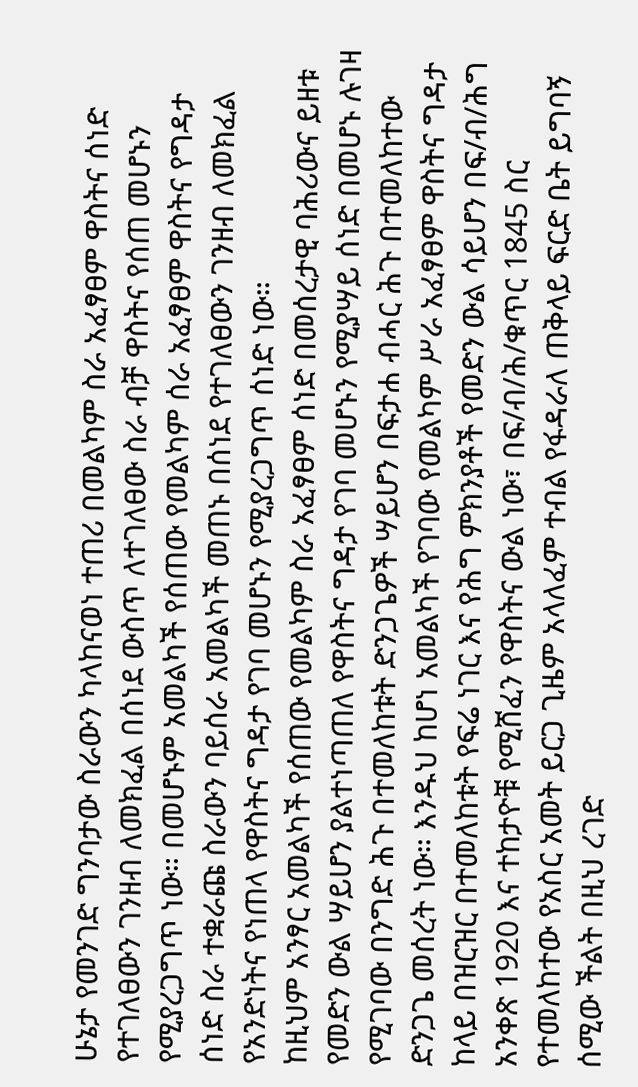ሁኔታ የመንገድ ግንባታው ስራውን ካላከናወነ ተጠሪ በመልካም ስራ አፈፃፀም ዋስትና ሰነድ የተገለፀውን ገንዘብ ለመክፈል በሰነደ ውስጥ ለተገለፀው ስራ ብቻ ዋስትና የሰጠ መሆኑን የሚያረጋግጥ ነው። በመሆኑም አመልካች የሰጠው የመልካም ሰራ አፈፃፀም ዋስትና የግዳታ ሰነድ ስራ ተቋራጩ ስራውን ባይሰራ አመልካች መጠኑ በሰነደ የተገለፀውን ገንዘብ ለመክፈል የአንድነትና የነጠላ የዋስትና ግዳታ የገባ መሆኑን የሚያረጋግጥ ሰነድ ነው።
ከዚህም አንፃር አመልካች የሰጠው የመልካም ስራ አፈፃፀም ሰነድ በመሰረታዊ ባሕሪውና ይዘቱ የመድን ውል ሣይሆን ያልተነጣጠለ የዋስትና ግዳታ የገባ መሆኑን የሚያሣይ ሰነድ በመሆኑ ሉገዛ የሚገባው በንግድ ሕጉ በተመለከቱት ድንጋጌዎች ሣይሆን በፍታሐ ብሓር ሕጉ በተመለከተው ድንጋጌ መሰረት ነው። እንዱህ ከሆነ አመልካች የገባው የመልካም ሥራ አፈፃፀም ዋስትና ግዳታ ከላይ በዝርዝር በተመለከቱት የፍሬ ነገር እና የሕግ ምክንያቶች የመድን ውል ሳይሆን በፍ/ብ/ሕግ አንቀጽ 1920 እና ተከታዮቹ የሚሸፈን የዋስትና ውል ነው፣ በፍ/ብ/ሕ/ቁጥር 1845 ስር የተመለከተው የአስር አመት ይርጋ ጊዜም አላለፈም ተብል የፋዳራለ ጠቅላይ ፍርድ ቤት ይግባኝ ሰሚው ችልት በዚህ ረገድ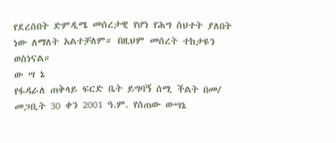የደረሰበት ድምዲሜ መሰረታዊ የሆነ የሕግ ስህተት ያለበት ነው ለማለት አልተቻለም። በዚህም መሰረት ተከታዩን ወስነናል።
ው ሣ ኔ
የፋዳራለ ጠቅላይ ፍርድ ቤት ይግባኝ ሰሚ ችልት በመ/ መጋቢት 30 ቀን 2001 ዓ.ም. የሰጠው ውሣኔ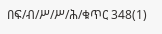በፍ/ብ/ሥ/ሥ/ሕ/ቁጥር 348(1)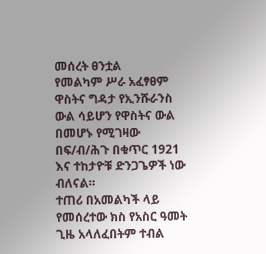መሰረት ፀንቷል
የመልካም ሥራ አፈፃፀም ዋስትና ግዳታ የኢንሹራንስ ውል ሳይሆን የዋስትና ውል በመሆኑ የሚገዛው በፍ/ብ/ሕጉ በቁጥር 1921 እና ተከታዮቹ ድንጋጌዎች ነው ብለናል።
ተጠሪ በአመልካች ላይ የመሰረተው ክስ የአስር ዓመት ጊዜ አላለፈበትም ተብል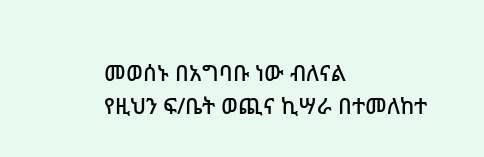መወሰኑ በአግባቡ ነው ብለናል
የዚህን ፍ/ቤት ወጪና ኪሣራ በተመለከተ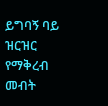ይግባኝ ባይ ዝርዝር የማቅረብ መብት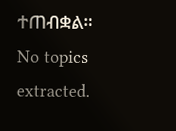ተጠብቋል።
No topics extracted.